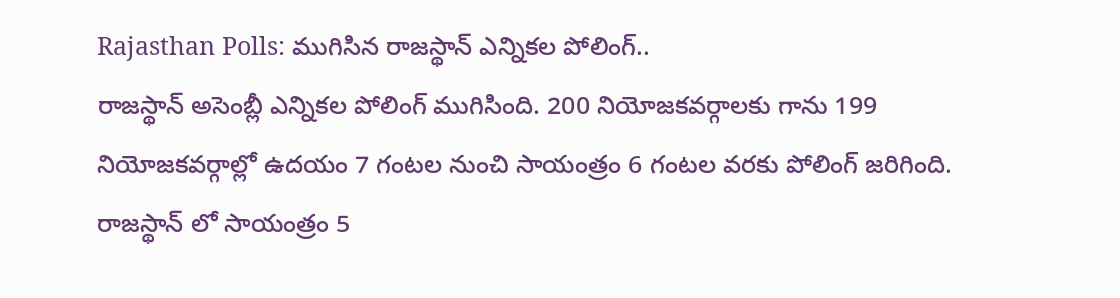Rajasthan Polls: ముగిసిన రాజస్థాన్ ఎన్నికల పోలింగ్..
రాజస్థాన్ అసెంబ్లీ ఎన్నికల పోలింగ్ ముగిసింది. 200 నియోజకవర్గాలకు గాను 199 నియోజకవర్గాల్లో ఉదయం 7 గంటల నుంచి సాయంత్రం 6 గంటల వరకు పోలింగ్ జరిగింది. రాజస్థాన్ లో సాయంత్రం 5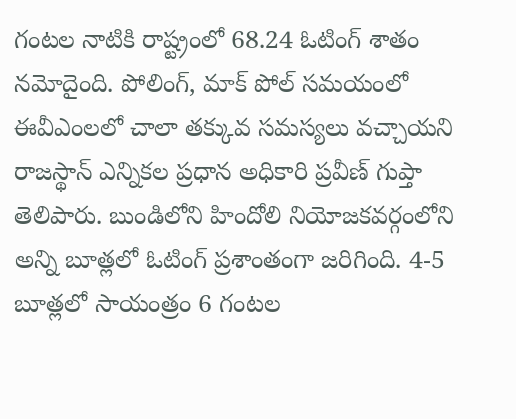గంటల నాటికి రాష్ట్రంలో 68.24 ఓటింగ్ శాతం నమోదైంది. పోలింగ్, మాక్ పోల్ సమయంలో ఈవీఎంలలో చాలా తక్కువ సమస్యలు వచ్చాయని రాజస్థాన్ ఎన్నికల ప్రధాన అధికారి ప్రవీణ్ గుప్తా తెలిపారు. బుండిలోని హిందోలి నియోజకవర్గంలోని అన్ని బూత్లలో ఓటింగ్ ప్రశాంతంగా జరిగింది. 4-5 బూత్లలో సాయంత్రం 6 గంటల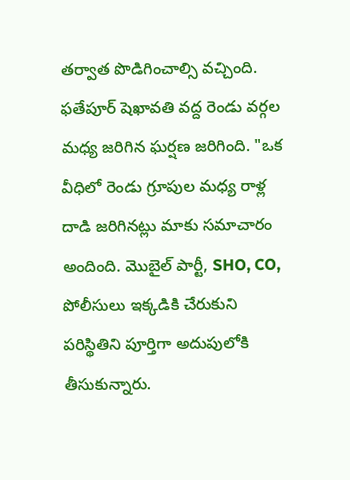తర్వాత పొడిగించాల్సి వచ్చింది.
ఫతేపూర్ షెఖావతి వద్ద రెండు వర్గల మధ్య జరిగిన ఘర్షణ జరిగింది. "ఒక వీధిలో రెండు గ్రూపుల మధ్య రాళ్ల దాడి జరిగినట్లు మాకు సమాచారం అందింది. మొబైల్ పార్టీ, SHO, CO, పోలీసులు ఇక్కడికి చేరుకుని పరిస్థితిని పూర్తిగా అదుపులోకి తీసుకున్నారు.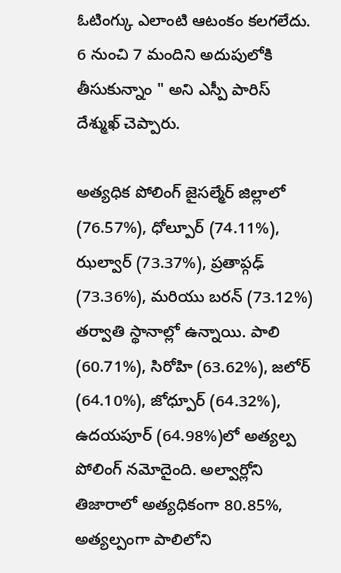ఓటింగ్కు ఎలాంటి ఆటంకం కలగలేదు. 6 నుంచి 7 మందిని అదుపులోకి తీసుకున్నాం " అని ఎస్పీ పారిస్ దేశ్ముఖ్ చెప్పారు.

అత్యధిక పోలింగ్ జైసల్మేర్ జిల్లాలో (76.57%), ధోల్పూర్ (74.11%), ఝల్వార్ (73.37%), ప్రతాప్గఢ్ (73.36%), మరియు బరన్ (73.12%) తర్వాతి స్థానాల్లో ఉన్నాయి. పాలి (60.71%), సిరోహి (63.62%), జలోర్ (64.10%), జోధ్పూర్ (64.32%), ఉదయపూర్ (64.98%)లో అత్యల్ప పోలింగ్ నమోదైంది. అల్వార్లోని తిజారాలో అత్యధికంగా 80.85%, అత్యల్పంగా పాలిలోని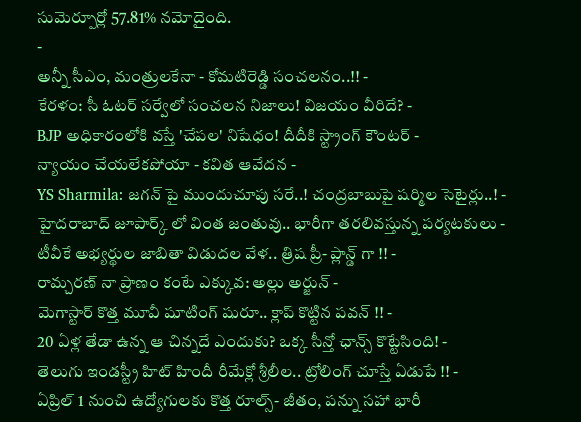సుమెర్పూర్లో 57.81% నమోదైంది.
-
అన్నీ సీఎం, మంత్రులకేనా - కోమటిరెడ్డి సంచలనం..!! -
కేరళం: సీ ఓటర్ సర్వేలో సంచలన నిజాలు! విజయం వీరిదే? -
BJP అధికారంలోకి వస్తే 'చేపల' నిషేధం! దీదీకి స్ట్రాంగ్ కౌంటర్ -
న్యాయం చేయలేకపోయా - కవిత ఆవేదన -
YS Sharmila: జగన్ పై ముందుచూపు సరే..! చంద్రబాబుపై షర్మిల సెటైర్లు..! -
హైదరాబాద్ జూపార్క్ లో వింత జంతువు.. భారీగా తరలివస్తున్న పర్యటకులు -
టీవీకే అభ్యర్థుల జాబితా విడుదల వేళ.. త్రిష ప్రీ- ప్లాన్డ్ గా !! -
రామ్చరణ్ నా ప్రాణం కంటే ఎక్కువ: అల్లు అర్జున్ -
మెగాస్టార్ కొత్త మూవీ షూటింగ్ షురూ.. క్లాప్ కొట్టిన పవన్ !! -
20 ఏళ్ల తేడా ఉన్న ఆ చిన్నదే ఎందుకు? ఒక్క సీన్తో ఛాన్స్ కొట్టేసింది! -
తెలుగు ఇండస్ట్రీ హిట్ హిందీ రీమేక్లో శ్రీలీల.. ట్రోలింగ్ చూస్తే ఏడుపే !! -
ఏప్రిల్ 1 నుంచి ఉద్యోగులకు కొత్త రూల్స్- జీతం, పన్ను సహా భారీ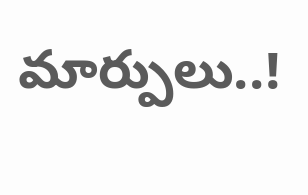మార్పులు..!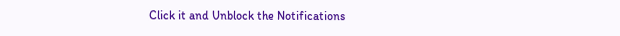Click it and Unblock the Notifications